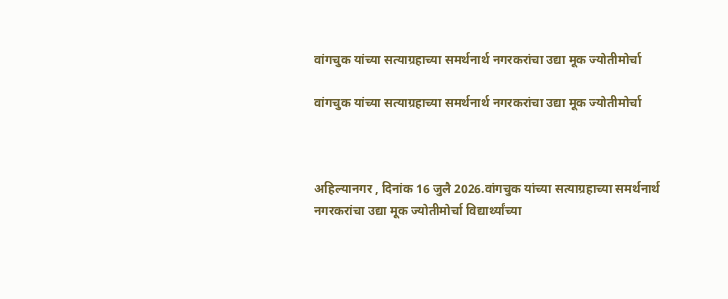वांगचुक यांच्या सत्याग्रहाच्या समर्थनार्थ नगरकरांचा उद्या मूक ज्योतीमोर्चा

वांगचुक यांच्या सत्याग्रहाच्या समर्थनार्थ नगरकरांचा उद्या मूक ज्योतीमोर्चा



अहिल्यानगर , दिनांक 16 जुलै 2026.वांगचुक यांच्या सत्याग्रहाच्या समर्थनार्थ नगरकरांचा उद्या मूक ज्योतीमोर्चा विद्यार्थ्यांच्या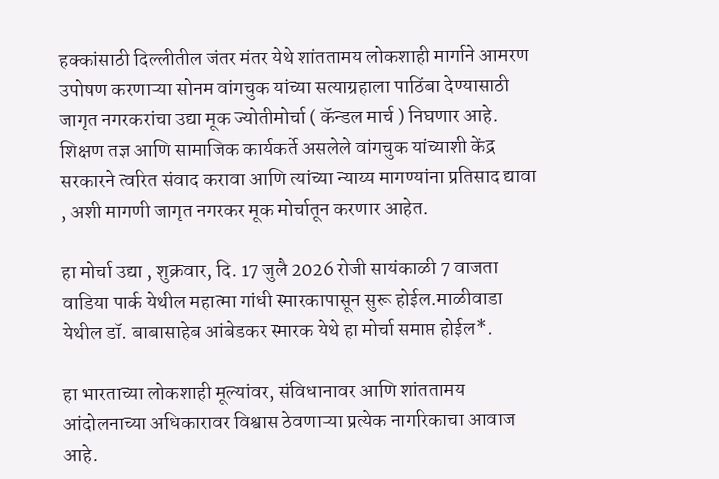हक्कांसाठी दिल्लीतील जंतर मंतर येथे शांततामय लोकशाही मार्गाने आमरण उपोषण करणाऱ्या सोनम वांगचुक यांच्या सत्याग्रहाला पाठिंबा देण्यासाठी जागृत नगरकरांचा उद्या मूक ज्योतीमोर्चा ( कॅन्डल मार्च ) निघणार आहे. शिक्षण तज्ञ आणि सामाजिक कार्यकर्ते असलेले वांगचुक यांच्याशी केंद्र सरकारने त्वरित संवाद करावा आणि त्यांच्या न्याय्य मागण्यांना प्रतिसाद द्यावा , अशी मागणी जागृत नगरकर मूक मोर्चातून करणार आहेत.

हा मोर्चा उद्या , शुक्रवार, दि. 17 जुलै 2026 रोजी सायंकाळी 7 वाजता वाडिया पार्क येथील महात्मा गांधी स्मारकापासून सुरू होईल.माळीवाडा येथील डॉ. बाबासाहेब आंबेडकर स्मारक येथे हा मोर्चा समाप्त होईल*.

हा भारताच्या लोकशाही मूल्यांवर, संविधानावर आणि शांततामय आंदोलनाच्या अधिकारावर विश्वास ठेवणाऱ्या प्रत्येक नागरिकाचा आवाज आहे.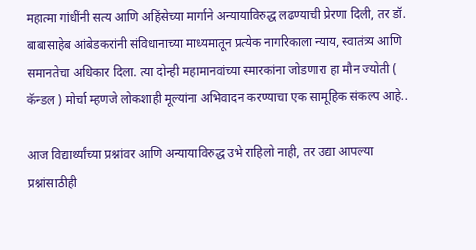महात्मा गांधींनी सत्य आणि अहिंसेच्या मार्गाने अन्यायाविरुद्ध लढण्याची प्रेरणा दिली, तर डॉ. बाबासाहेब आंबेडकरांनी संविधानाच्या माध्यमातून प्रत्येक नागरिकाला न्याय, स्वातंत्र्य आणि समानतेचा अधिकार दिला. त्या दोन्ही महामानवांच्या स्मारकांना जोडणारा हा मौन ज्योती ( कॅन्डल ) मोर्चा म्हणजे लोकशाही मूल्यांना अभिवादन करण्याचा एक सामूहिक संकल्प आहे..

आज विद्यार्थ्यांच्या प्रश्नांवर आणि अन्यायाविरुद्ध उभे राहिलो नाही, तर उद्या आपल्या प्रश्नांसाठीही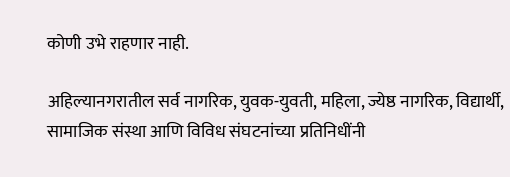कोणी उभे राहणार नाही.

अहिल्यानगरातील सर्व नागरिक, युवक-युवती, महिला, ज्येष्ठ नागरिक, विद्यार्थी, सामाजिक संस्था आणि विविध संघटनांच्या प्रतिनिधींनी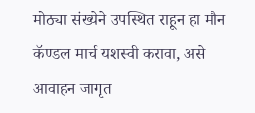मोठ्या संख्येने उपस्थित राहून हा मौन कॅण्डल मार्च यशस्वी करावा, असे आवाहन जागृत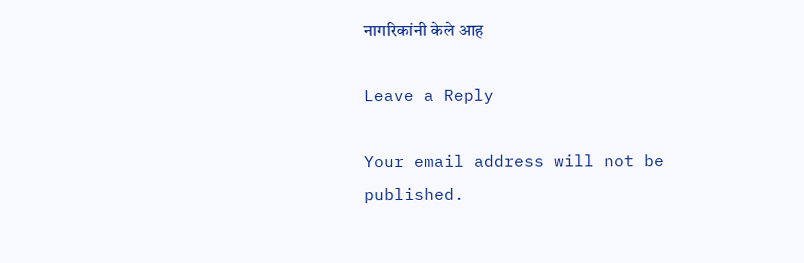नागरिकांनी केले आह

Leave a Reply

Your email address will not be published.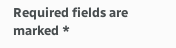Required fields are marked *